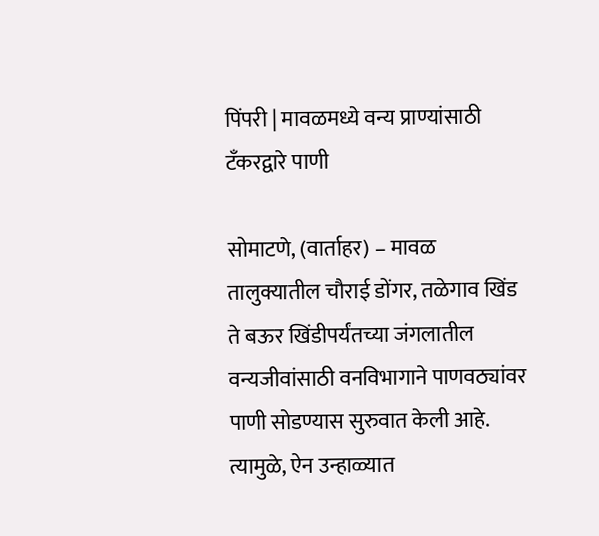पिंपरी | मावळमध्ये वन्य प्राण्यांसाठी टँकरद्वारे पाणी

सोमाटणे, (वार्ताहर) – मावळ तालुक्यातील चौराई डोंगर, तळेगाव खिंड ते बऊर खिंडीपर्यंतच्या जंगलातील वन्यजीवांसाठी वनविभागाने पाणवठ्यांवर पाणी सोडण्यास सुरुवात केली आहे. त्यामुळे, ऐन उन्हाळ्यात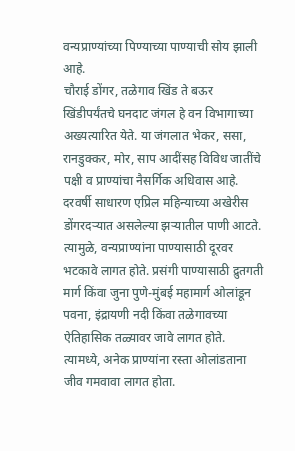वन्यप्राण्यांच्या पिण्याच्या पाण्याची सोय झाली आहे.
चौराई डोंगर, तळेगाव खिंड ते बऊर खिंडीपर्यंतचे घनदाट जंगल हे वन विभागाच्या अख्यत्यारित येते. या जंगलात भेकर, ससा, रानडुक्कर, मोर, साप आदींसह विविध जातींचे पक्षी व प्राण्यांचा नैसर्गिक अधिवास आहे. दरवर्षी साधारण एप्रिल महिन्याच्या अखेरीस डोंगरदऱ्यात असलेल्या झऱ्यातील पाणी आटते.
त्यामुळे, वन्यप्राण्यांना पाण्यासाठी दूरवर भटकावे लागत होते. प्रसंगी पाण्यासाठी द्रुतगती मार्ग किंवा जुना पुणे-मुंबई महामार्ग ओलांडून पवना, इंद्रायणी नदी किंवा तळेगावच्या ऐतिहासिक तळ्यावर जावे लागत होते. त्यामध्ये, अनेक प्राण्यांना रस्ता ओलांडताना जीव गमवावा लागत होता.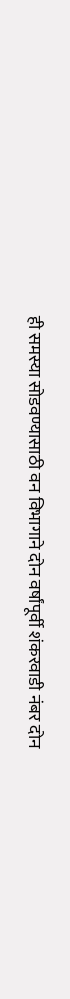ही समस्या सोडवण्यासाठी वन विभागाने दोन वर्षांपूर्वी शंकरवाडी नंबर दोन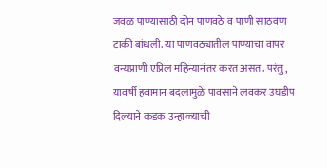जवळ पाण्यासाठी दोन पाणवठे व पाणी साठवण टाकी बांधली. या पाणवठ्यातील पाण्याचा वापर वन्यप्राणी एप्रिल महिन्यानंतर करत असत. परंतु, यावर्षी हवामान बदलामुळे पावसाने लवकर उघडीप दिल्याने कडक उन्हाळ्याची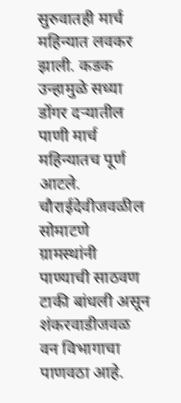सुरुवातही मार्च महिन्यात लवकर झाली. कडक उन्हामुळे सध्या डोंगर दऱ्यातील पाणी मार्च महिन्यातच पूर्ण आटले.
चौराईदेवीजवळील सोमाटणे ग्रामस्थांनी पाण्याची साठवण टाकी बांधली असून शंकरवाडीजवळ वन विभागाचा पाणवठा आहे.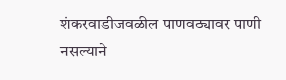शंकरवाडीजवळील पाणवठ्यावर पाणी नसल्याने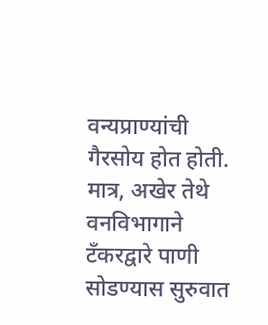वन्यप्राण्यांची गैरसोय होत होती. मात्र, अखेर तेथे वनविभागाने टँकरद्वारे पाणी सोडण्यास सुरुवात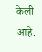केली आहे.